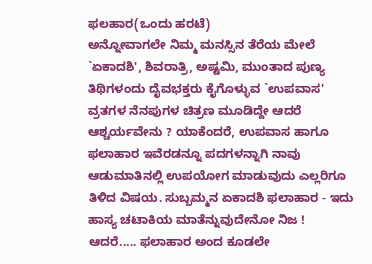ಫಲಹಾರ(ಒಂದು ಹರಟೆ)
ಅನ್ನೋವಾಗಲೇ ನಿಮ್ಮ ಮನಸ್ಸಿನ ತೆರೆಯ ಮೇಲೆ `ಏಕಾದಶಿ', ಶಿವರಾತ್ರಿ, ಅಷ್ಟಮಿ, ಮುಂತಾದ ಪುಣ್ಯ ತಿಥಿಗಳಂದು ದೈವಭಕ್ತರು ಕೈಗೊಳ್ಳುವ `ಉಪವಾಸ' ವ್ರತಗಳ ನೆನಪುಗಳ ಚಿತ್ರಣ ಮೂಡಿದ್ದೇ ಆದರೆ ಆಶ್ಚರ್ಯವೇನು ? ಯಾಕೆಂದರೆ, ಉಪವಾಸ ಹಾಗೂ ಫಲಾಹಾರ ಇವೆರಡನ್ನೂ ಪದಗಳನ್ನಾಗಿ ನಾವು ಆಡುಮಾತಿನಲ್ಲಿ ಉಪಯೋಗ ಮಾಡುವುದು ಎಲ್ಲರಿಗೂ ತಿಳಿದ ವಿಷಯ. ಸುಬ್ಬಮ್ಮನ ಏಕಾದಶಿ ಫಲಾಹಾರ - ಇದು ಹಾಸ್ಯ ಚಟಾಕಿಯ ಮಾತೆನ್ನುವುದೇನೋ ನಿಜ ! ಆದರೆ..... ಫಲಾಹಾರ ಅಂದ ಕೂಡಲೇ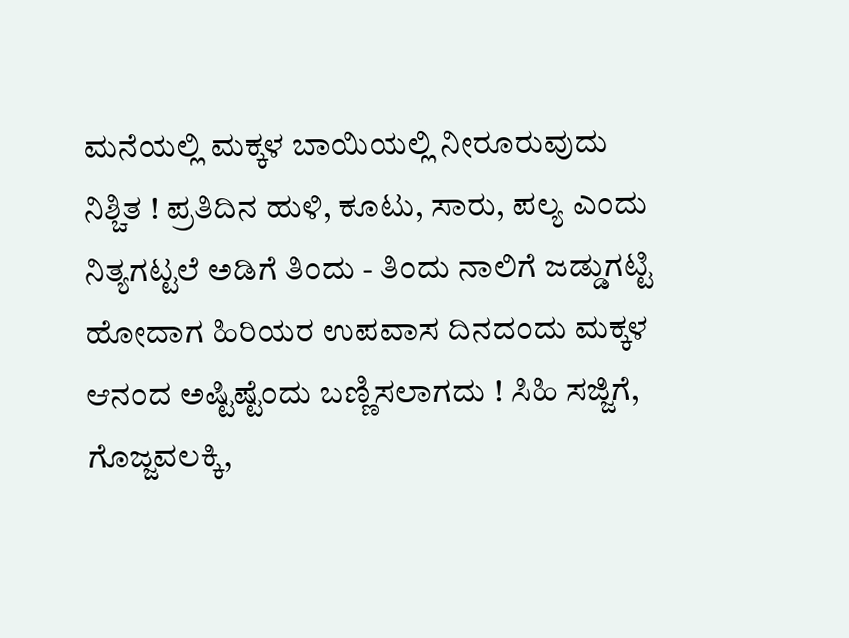ಮನೆಯಲ್ಲಿ ಮಕ್ಕಳ ಬಾಯಿಯಲ್ಲಿ ನೀರೂರುವುದು ನಿಶ್ಚಿತ ! ಪ್ರತಿದಿನ ಹುಳಿ, ಕೂಟು, ಸಾರು, ಪಲ್ಯ ಎಂದು ನಿತ್ಯಗಟ್ಟಲೆ ಅಡಿಗೆ ತಿಂದು - ತಿಂದು ನಾಲಿಗೆ ಜಡ್ಡುಗಟ್ಟಿ ಹೋದಾಗ ಹಿರಿಯರ ಉಪವಾಸ ದಿನದಂದು ಮಕ್ಕಳ ಆನಂದ ಅಷ್ಟಿಷ್ಟೆಂದು ಬಣ್ಣಿಸಲಾಗದು ! ಸಿಹಿ ಸಜ್ಜಿಗೆ, ಗೊಜ್ಜವಲಕ್ಕಿ,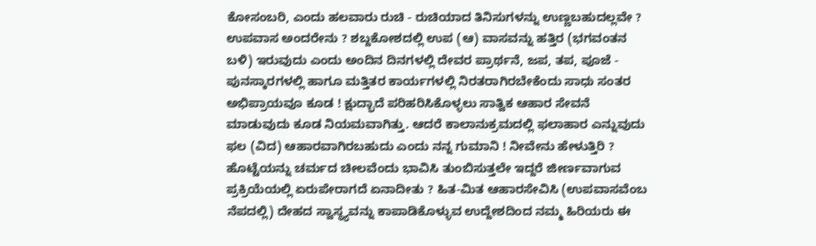ಕೋಸಂಬರಿ, ಎಂದು ಹಲವಾರು ರುಚಿ - ರುಚಿಯಾದ ತಿನಿಸುಗಳನ್ನು ಉಣ್ಣಬಹುದಲ್ಲವೇ ? ಉಪವಾಸ ಅಂದರೇನು ? ಶಬ್ದಕೋಶದಲ್ಲಿ ಉಪ (ಆ) ವಾಸವನ್ನು ಹತ್ತಿರ (ಭಗವಂತನ ಬಳಿ) ಇರುವುದು ಎಂದು ಅಂದಿನ ದಿನಗಳಲ್ಲಿ ದೇವರ ಪ್ರಾರ್ಥನೆ, ಜಪ, ತಪ, ಪೂಜೆ - ಪುನಸ್ಕಾರಗಳಲ್ಲಿ ಹಾಗೂ ಮತ್ತಿತರ ಕಾರ್ಯಗಳಲ್ಲಿ ನಿರತರಾಗಿರಬೇಕೆಂದು ಸಾಧು ಸಂತರ ಅಭಿಪ್ರಾಯವೂ ಕೂಡ ! ಕ್ಷುದ್ಭಾದೆ ಪರಿಹರಿಸಿಕೊಳ್ಳಲು ಸಾತ್ವಿಕ ಆಹಾರ ಸೇವನೆ ಮಾಡುವುದು ಕೂಡ ನಿಯಮವಾಗಿತ್ತು. ಆದರೆ ಕಾಲಾನುಕ್ರಮದಲ್ಲಿ ಫಲಾಹಾರ ಎನ್ನುವುದು ಫಲ (ವಿದ) ಆಹಾರವಾಗಿರಬಹುದು ಎಂದು ನನ್ನ ಗುಮಾನಿ ! ನೀವೇನು ಹೇಳುತ್ತಿರಿ ? ಹೊಟ್ಟೆಯನ್ನು ಚರ್ಮದ ಚೀಲವೆಂದು ಭಾವಿಸಿ ತುಂಬಿಸುತ್ತಲೇ ಇದ್ದರೆ ಜೀರ್ಣವಾಗುವ ಪ್ರಕ್ರಿಯೆಯಲ್ಲಿ ಏರುಪೇರಾಗದೆ ಏನಾದೀತು ? ಹಿತ-ಮಿತ ಆಹಾರಸೇವಿಸಿ (ಉಪವಾಸವೆಂಬ ನೆಪದಲ್ಲಿ) ದೇಹದ ಸ್ವಾಸ್ಥ್ಯವನ್ನು ಕಾಪಾಡಿಕೊಳ್ಳುವ ಉದ್ದೇಶದಿಂದ ನಮ್ಮ ಹಿರಿಯರು ಈ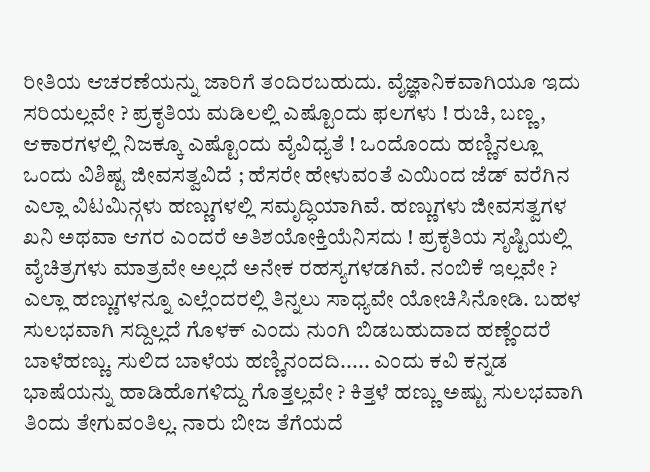ರೀತಿಯ ಆಚರಣೆಯನ್ನು ಜಾರಿಗೆ ತಂದಿರಬಹುದು. ವೈಜ್ಞಾನಿಕವಾಗಿಯೂ ಇದು ಸರಿಯಲ್ಲವೇ ? ಪ್ರಕೃತಿಯ ಮಡಿಲಲ್ಲಿ ಎಷ್ಟೊಂದು ಫಲಗಳು ! ರುಚಿ, ಬಣ್ಣ, ಆಕಾರಗಳಲ್ಲಿ ನಿಜಕ್ಕೂ ಎಷ್ಟೊಂದು ವೈವಿಧ್ಯತೆ ! ಒಂದೊಂದು ಹಣ್ಣಿನಲ್ಲೂ ಒಂದು ವಿಶಿಷ್ಟ ಜೀವಸತ್ವವಿದೆ ; ಹೆಸರೇ ಹೇಳುವಂತೆ ಎಯಿಂದ ಜೆಡ್ ವರೆಗಿನ ಎಲ್ಲಾ ವಿಟಮಿನ್ಗಳು ಹಣ್ಣುಗಳಲ್ಲಿ ಸಮೃದ್ಧಿಯಾಗಿವೆ. ಹಣ್ಣುಗಳು ಜೀವಸತ್ವಗಳ ಖನಿ ಅಥವಾ ಆಗರ ಎಂದರೆ ಅತಿಶಯೋಕ್ತಿಯೆನಿಸದು ! ಪ್ರಕೃತಿಯ ಸೃಷ್ಟಿಯಲ್ಲಿ ವೈಚಿತ್ರಗಳು ಮಾತ್ರವೇ ಅಲ್ಲದೆ ಅನೇಕ ರಹಸ್ಯಗಳಡಗಿವೆ. ನಂಬಿಕೆ ಇಲ್ಲವೇ ? ಎಲ್ಲಾ ಹಣ್ಣುಗಳನ್ನೂ ಎಲ್ಲೆಂದರಲ್ಲಿ ತಿನ್ನಲು ಸಾಧ್ಯವೇ ಯೋಚಿಸಿನೋಡಿ. ಬಹಳ ಸುಲಭವಾಗಿ ಸದ್ದಿಲ್ಲದೆ ಗೊಳಕ್ ಎಂದು ನುಂಗಿ ಬಿಡಬಹುದಾದ ಹಣ್ಣೆಂದರೆ ಬಾಳೆಹಣ್ಣು. ಸುಲಿದ ಬಾಳೆಯ ಹಣ್ಣಿನಂದದಿ..... ಎಂದು ಕವಿ ಕನ್ನಡ ಭಾಷೆಯನ್ನು ಹಾಡಿಹೊಗಳಿದ್ದು ಗೊತ್ತಲ್ಲವೇ ? ಕಿತ್ತಳೆ ಹಣ್ಣು ಅಷ್ಟು ಸುಲಭವಾಗಿ ತಿಂದು ತೇಗುವಂತಿಲ್ಲ. ನಾರು ಬೀಜ ತೆಗೆಯದೆ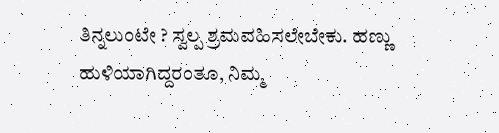ತಿನ್ನಲುಂಟೇ ? ಸ್ವಲ್ಪ ಶ್ರಮವಹಿಸಲೇಬೇಕು. ಹಣ್ಣು ಹುಳಿಯಾಗಿದ್ದರಂತೂ, ನಿಮ್ಮ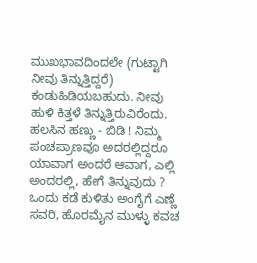ಮುಖಭಾವದಿಂದಲೇ (ಗುಟ್ಟಾಗಿ ನೀವು ತಿನ್ನುತ್ತಿದ್ದರೆ) ಕಂಡುಹಿಡಿಯಬಹುದು. ನೀವು ಹುಳಿ ಕಿತ್ತಳೆ ತಿನ್ನುತ್ತಿರುವಿರೆಂದು. ಹಲಸಿನ ಹಣ್ಣು - ಬಿಡಿ ! ನಿಮ್ಮ ಪಂಚಪ್ರಾಣವೂ ಅದರಲ್ಲಿದ್ದರೂ ಯಾವಾಗ ಅಂದರೆ ಆವಾಗ, ಎಲ್ಲಿ ಅಂದರಲ್ಲಿ, ಹೇಗೆ ತಿನ್ನುವುದು ? ಒಂದು ಕಡೆ ಕುಳಿತು ಅಂಗೈಗೆ ಎಣ್ಣೆ ಸವರಿ, ಹೊರಮೈನ ಮುಳ್ಳು ಕವಚ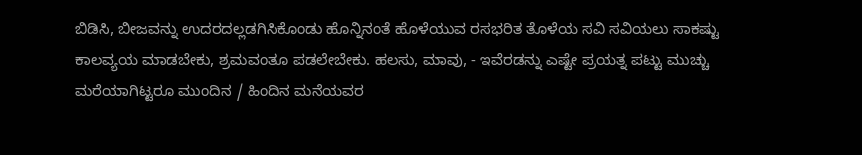ಬಿಡಿಸಿ, ಬೀಜವನ್ನು ಉದರದಲ್ಲಡಗಿಸಿಕೊಂಡು ಹೊನ್ನಿನಂತೆ ಹೊಳೆಯುವ ರಸಭರಿತ ತೊಳೆಯ ಸವಿ ಸವಿಯಲು ಸಾಕಷ್ಟು ಕಾಲವ್ಯಯ ಮಾಡಬೇಕು, ಶ್ರಮವಂತೂ ಪಡಲೇಬೇಕು. ಹಲಸು, ಮಾವು, - ಇವೆರಡನ್ನು ಎಷ್ಟೇ ಪ್ರಯತ್ನ ಪಟ್ಟು ಮುಚ್ಚು ಮರೆಯಾಗಿಟ್ಟರೂ ಮುಂದಿನ / ಹಿಂದಿನ ಮನೆಯವರ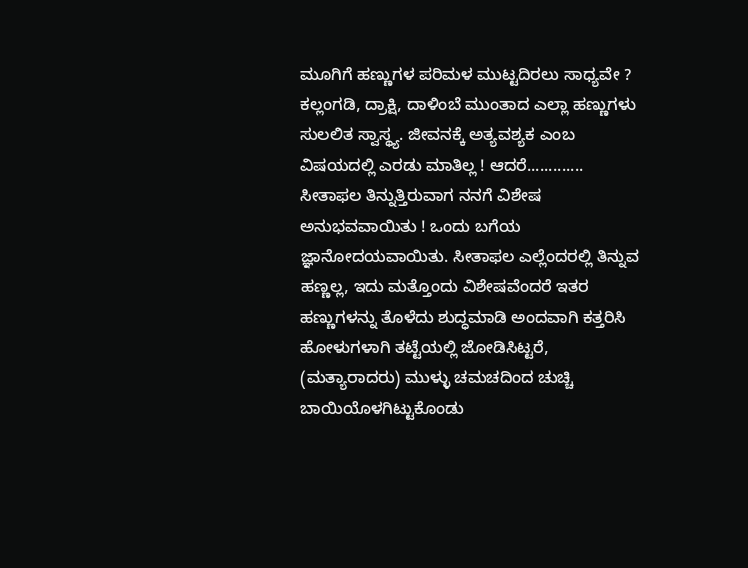ಮೂಗಿಗೆ ಹಣ್ಣುಗಳ ಪರಿಮಳ ಮುಟ್ಟದಿರಲು ಸಾಧ್ಯವೇ ? ಕಲ್ಲಂಗಡಿ, ದ್ರಾಕ್ಷಿ, ದಾಳಿಂಬೆ ಮುಂತಾದ ಎಲ್ಲಾ ಹಣ್ಣುಗಳು ಸುಲಲಿತ ಸ್ವಾಸ್ಥ್ಯ. ಜೀವನಕ್ಕೆ ಅತ್ಯವಶ್ಯಕ ಎಂಬ ವಿಷಯದಲ್ಲಿ ಎರಡು ಮಾತಿಲ್ಲ ! ಆದರೆ............. ಸೀತಾಫಲ ತಿನ್ನುತ್ತಿರುವಾಗ ನನಗೆ ವಿಶೇಷ ಅನುಭವವಾಯಿತು ! ಒಂದು ಬಗೆಯ ಜ್ಞಾನೋದಯವಾಯಿತು. ಸೀತಾಫಲ ಎಲ್ಲೆಂದರಲ್ಲಿ ತಿನ್ನುವ ಹಣ್ಣಲ್ಲ, ಇದು ಮತ್ತೊಂದು ವಿಶೇಷವೆಂದರೆ ಇತರ ಹಣ್ಣುಗಳನ್ನು ತೊಳೆದು ಶುದ್ಧಮಾಡಿ ಅಂದವಾಗಿ ಕತ್ತರಿಸಿ ಹೋಳುಗಳಾಗಿ ತಟ್ಟೆಯಲ್ಲಿ ಜೋಡಿಸಿಟ್ಟರೆ, (ಮತ್ಯಾರಾದರು) ಮುಳ್ಳು ಚಮಚದಿಂದ ಚುಚ್ಚಿ ಬಾಯಿಯೊಳಗಿಟ್ಟುಕೊಂಡು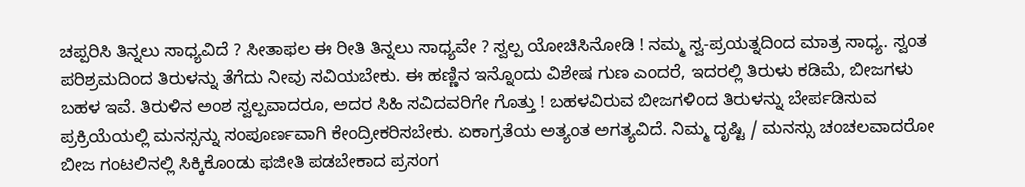ಚಪ್ಪರಿಸಿ ತಿನ್ನಲು ಸಾಧ್ಯವಿದೆ ? ಸೀತಾಫಲ ಈ ರೀತಿ ತಿನ್ನಲು ಸಾಧ್ಯವೇ ? ಸ್ವಲ್ಪ ಯೋಚಿಸಿನೋಡಿ ! ನಮ್ಮ ಸ್ವ-ಪ್ರಯತ್ನದಿಂದ ಮಾತ್ರ ಸಾಧ್ಯ. ಸ್ವಂತ ಪರಿಶ್ರಮದಿಂದ ತಿರುಳನ್ನು ತೆಗೆದು ನೀವು ಸವಿಯಬೇಕು. ಈ ಹಣ್ಣಿನ ಇನ್ನೊಂದು ವಿಶೇಷ ಗುಣ ಎಂದರೆ, ಇದರಲ್ಲಿ ತಿರುಳು ಕಡಿಮೆ, ಬೀಜಗಳು ಬಹಳ ಇವೆ. ತಿರುಳಿನ ಅಂಶ ಸ್ವಲ್ಪವಾದರೂ, ಅದರ ಸಿಹಿ ಸವಿದವರಿಗೇ ಗೊತ್ತು ! ಬಹಳವಿರುವ ಬೀಜಗಳಿಂದ ತಿರುಳನ್ನು ಬೇರ್ಪಡಿಸುವ ಪ್ರಕ್ರಿಯೆಯಲ್ಲಿ ಮನಸ್ಸನ್ನು ಸಂಪೂರ್ಣವಾಗಿ ಕೇಂದ್ರೀಕರಿಸಬೇಕು. ಏಕಾಗ್ರತೆಯ ಅತ್ಯಂತ ಅಗತ್ಯವಿದೆ. ನಿಮ್ಮ ದೃಷ್ಟಿ / ಮನಸ್ಸು ಚಂಚಲವಾದರೋ ಬೀಜ ಗಂಟಲಿನಲ್ಲಿ ಸಿಕ್ಕಿಕೊಂಡು ಫಜೀತಿ ಪಡಬೇಕಾದ ಪ್ರಸಂಗ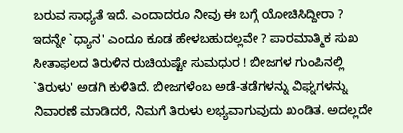ಬರುವ ಸಾಧ್ಯತೆ ಇದೆ. ಎಂದಾದರೂ ನೀವು ಈ ಬಗ್ಗೆ ಯೋಚಿಸಿದ್ದೀರಾ ? ಇದನ್ನೇ `ಧ್ಯಾನ' ಎಂದೂ ಕೂಡ ಹೇಳಬಹುದಲ್ಲವೇ ? ಪಾರಮಾತ್ಮಿಕ ಸುಖ ಸೀತಾಫಲದ ತಿರುಳಿನ ರುಚಿಯಷ್ಟೇ ಸುಮಧುರ ! ಬೀಜಗಳ ಗುಂಪಿನಲ್ಲಿ `ತಿರುಳು' ಅಡಗಿ ಕುಳಿತಿದೆ. ಬೀಜಗಳೆಂಬ ಅಡೆ-ತಡೆಗಳನ್ನು ವಿಘ್ನಗಳನ್ನು ನಿವಾರಣೆ ಮಾಡಿದರೆ, ನಿಮಗೆ ತಿರುಳು ಲಭ್ಯವಾಗುವುದು ಖಂಡಿತ. ಅದಲ್ಲದೇ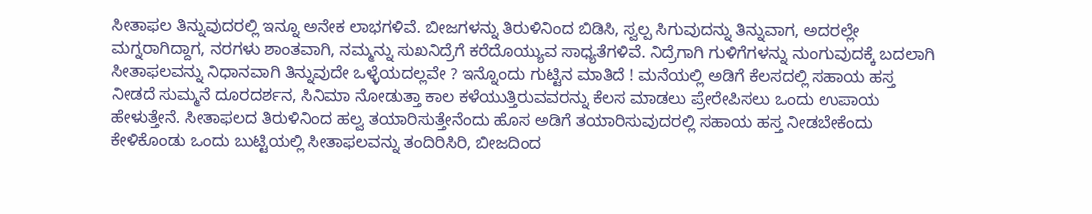ಸೀತಾಫಲ ತಿನ್ನುವುದರಲ್ಲಿ ಇನ್ನೂ ಅನೇಕ ಲಾಭಗಳಿವೆ. ಬೀಜಗಳನ್ನು ತಿರುಳಿನಿಂದ ಬಿಡಿಸಿ, ಸ್ವಲ್ಪ ಸಿಗುವುದನ್ನು ತಿನ್ನುವಾಗ, ಅದರಲ್ಲೇ ಮಗ್ನರಾಗಿದ್ದಾಗ, ನರಗಳು ಶಾಂತವಾಗಿ, ನಮ್ಮನ್ನು ಸುಖನಿದ್ರೆಗೆ ಕರೆದೊಯ್ಯುವ ಸಾಧ್ಯತೆಗಳಿವೆ. ನಿದ್ರೆಗಾಗಿ ಗುಳಿಗೆಗಳನ್ನು ನುಂಗುವುದಕ್ಕೆ ಬದಲಾಗಿ ಸೀತಾಫಲವನ್ನು ನಿಧಾನವಾಗಿ ತಿನ್ನುವುದೇ ಒಳ್ಳೆಯದಲ್ಲವೇ ? ಇನ್ನೊಂದು ಗುಟ್ಟಿನ ಮಾತಿದೆ ! ಮನೆಯಲ್ಲಿ ಅಡಿಗೆ ಕೆಲಸದಲ್ಲಿ ಸಹಾಯ ಹಸ್ತ ನೀಡದೆ ಸುಮ್ಮನೆ ದೂರದರ್ಶನ, ಸಿನಿಮಾ ನೋಡುತ್ತಾ ಕಾಲ ಕಳೆಯುತ್ತಿರುವವರನ್ನು ಕೆಲಸ ಮಾಡಲು ಪ್ರೇರೇಪಿಸಲು ಒಂದು ಉಪಾಯ ಹೇಳುತ್ತೇನೆ. ಸೀತಾಫಲದ ತಿರುಳಿನಿಂದ ಹಲ್ವ ತಯಾರಿಸುತ್ತೇನೆಂದು ಹೊಸ ಅಡಿಗೆ ತಯಾರಿಸುವುದರಲ್ಲಿ ಸಹಾಯ ಹಸ್ತ ನೀಡಬೇಕೆಂದು ಕೇಳಿಕೊಂಡು ಒಂದು ಬುಟ್ಟಿಯಲ್ಲಿ ಸೀತಾಫಲವನ್ನು ತಂದಿರಿಸಿರಿ, ಬೀಜದಿಂದ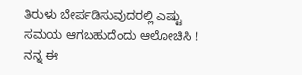ತಿರುಳು ಬೇರ್ಪಡಿಸುವುದರಲ್ಲಿ ಎಷ್ಟು ಸಮಯ ಆಗಬಹುದೆಂದು ಆಲೋಚಿಸಿ ! ನನ್ನ ಈ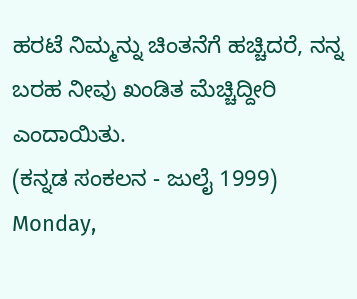ಹರಟೆ ನಿಮ್ಮನ್ನು ಚಿಂತನೆಗೆ ಹಚ್ಚಿದರೆ, ನನ್ನ ಬರಹ ನೀವು ಖಂಡಿತ ಮೆಚ್ಚಿದ್ದೀರಿ ಎಂದಾಯಿತು.
(ಕನ್ನಡ ಸಂಕಲನ - ಜುಲೈ 1999)
Monday,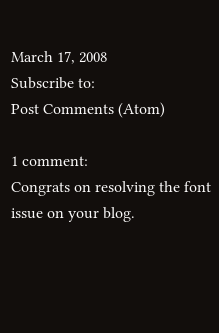March 17, 2008
Subscribe to:
Post Comments (Atom)

1 comment:
Congrats on resolving the font issue on your blog.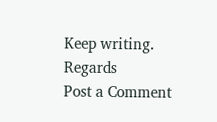Keep writing.
Regards
Post a Comment